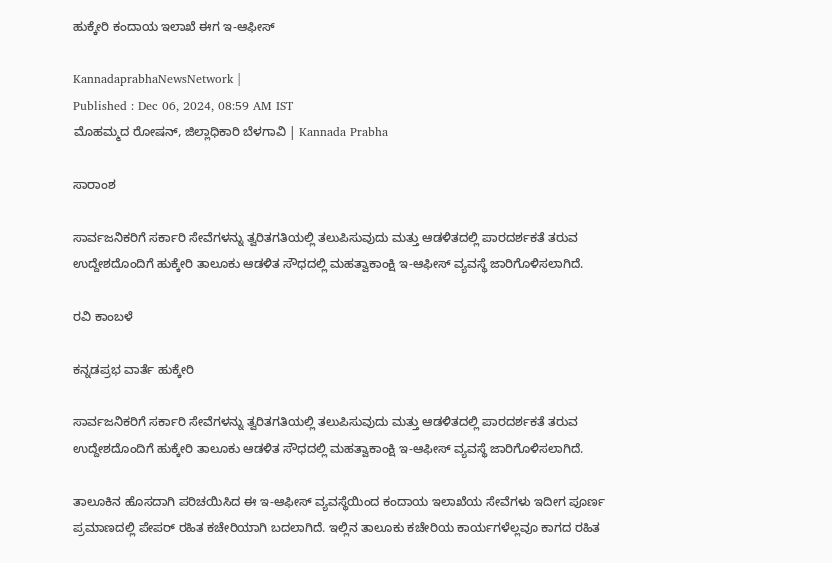ಹುಕ್ಕೇರಿ ಕಂದಾಯ ಇಲಾಖೆ ಈಗ ಇ-ಆಫೀಸ್

KannadaprabhaNewsNetwork |
Published : Dec 06, 2024, 08:59 AM IST
ಮೊಹಮ್ಮದ ರೋಷನ್, ಜಿಲ್ಲಾಧಿಕಾರಿ ಬೆಳಗಾವಿ | Kannada Prabha

ಸಾರಾಂಶ

ಸಾರ್ವಜನಿಕರಿಗೆ ಸರ್ಕಾರಿ ಸೇವೆಗಳನ್ನು ತ್ವರಿತಗತಿಯಲ್ಲಿ ತಲುಪಿಸುವುದು ಮತ್ತು ಆಡಳಿತದಲ್ಲಿ ಪಾರದರ್ಶಕತೆ ತರುವ ಉದ್ದೇಶದೊಂದಿಗೆ ಹುಕ್ಕೇರಿ ತಾಲೂಕು ಆಡಳಿತ ಸೌಧದಲ್ಲಿ ಮಹತ್ವಾಕಾಂಕ್ಷಿ ಇ-ಆಫೀಸ್ ವ್ಯವಸ್ಥೆ ಜಾರಿಗೊಳಿಸಲಾಗಿದೆ.

ರವಿ ಕಾಂಬಳೆ

ಕನ್ನಡಪ್ರಭ ವಾರ್ತೆ ಹುಕ್ಕೇರಿ

ಸಾರ್ವಜನಿಕರಿಗೆ ಸರ್ಕಾರಿ ಸೇವೆಗಳನ್ನು ತ್ವರಿತಗತಿಯಲ್ಲಿ ತಲುಪಿಸುವುದು ಮತ್ತು ಆಡಳಿತದಲ್ಲಿ ಪಾರದರ್ಶಕತೆ ತರುವ ಉದ್ದೇಶದೊಂದಿಗೆ ಹುಕ್ಕೇರಿ ತಾಲೂಕು ಆಡಳಿತ ಸೌಧದಲ್ಲಿ ಮಹತ್ವಾಕಾಂಕ್ಷಿ ಇ-ಆಫೀಸ್ ವ್ಯವಸ್ಥೆ ಜಾರಿಗೊಳಿಸಲಾಗಿದೆ.

ತಾಲೂಕಿನ ಹೊಸದಾಗಿ ಪರಿಚಯಿಸಿದ ಈ ಇ-ಆಫೀಸ್ ವ್ಯವಸ್ಥೆಯಿಂದ ಕಂದಾಯ ಇಲಾಖೆಯ ಸೇವೆಗಳು ಇದೀಗ ಪೂರ್ಣ ಪ್ರಮಾಣದಲ್ಲಿ ಪೇಪರ್ ರಹಿತ ಕಚೇರಿಯಾಗಿ ಬದಲಾಗಿದೆ. ಇಲ್ಲಿನ ತಾಲೂಕು ಕಚೇರಿಯ ಕಾರ್ಯಗಳೆಲ್ಲವೂ ಕಾಗದ ರಹಿತ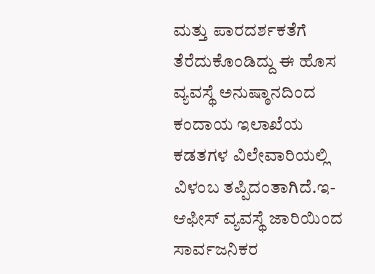ಮತ್ತು ಪಾರದರ್ಶಕತೆಗೆ ತೆರೆದುಕೊಂಡಿದ್ದು ಈ ಹೊಸ ವ್ಯವಸ್ಥೆ ಅನುಷ್ಠಾನದಿಂದ ಕಂದಾಯ ಇಲಾಖೆಯ ಕಡತಗಳ ವಿಲೇವಾರಿಯಲ್ಲಿ ವಿಳಂಬ ತಪ್ಪಿದಂತಾಗಿದೆ.ಇ-ಆಫೀಸ್ ವ್ಯವಸ್ಥೆ ಜಾರಿಯಿಂದ ಸಾರ್ವಜನಿಕರ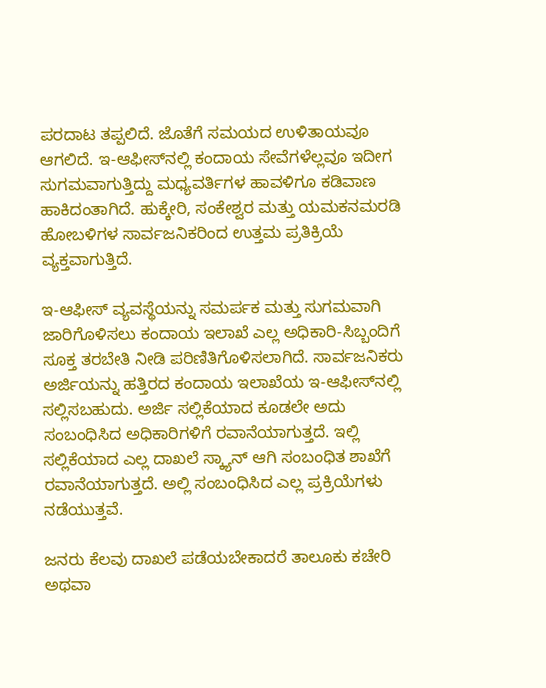ಪರದಾಟ ತಪ್ಪಲಿದೆ. ಜೊತೆಗೆ ಸಮಯದ ಉಳಿತಾಯವೂ ಆಗಲಿದೆ. ಇ-ಆಫೀಸ್‌ನಲ್ಲಿ ಕಂದಾಯ ಸೇವೆಗಳೆಲ್ಲವೂ ಇದೀಗ ಸುಗಮವಾಗುತ್ತಿದ್ದು ಮಧ್ಯವರ್ತಿಗಳ ಹಾವಳಿಗೂ ಕಡಿವಾಣ ಹಾಕಿದಂತಾಗಿದೆ. ಹುಕ್ಕೇರಿ, ಸಂಕೇಶ್ವರ ಮತ್ತು ಯಮಕನಮರಡಿ ಹೋಬಳಿಗಳ ಸಾರ್ವಜನಿಕರಿಂದ ಉತ್ತಮ ಪ್ರತಿಕ್ರಿಯೆ ವ್ಯಕ್ತವಾಗುತ್ತಿದೆ.

ಇ-ಆಫೀಸ್ ವ್ಯವಸ್ಥೆಯನ್ನು ಸಮರ್ಪಕ ಮತ್ತು ಸುಗಮವಾಗಿ ಜಾರಿಗೊಳಿಸಲು ಕಂದಾಯ ಇಲಾಖೆ ಎಲ್ಲ ಅಧಿಕಾರಿ-ಸಿಬ್ಬಂದಿಗೆ ಸೂಕ್ತ ತರಬೇತಿ ನೀಡಿ ಪರಿಣಿತಿಗೊಳಿಸಲಾಗಿದೆ. ಸಾರ್ವಜನಿಕರು ಅರ್ಜಿಯನ್ನು ಹತ್ತಿರದ ಕಂದಾಯ ಇಲಾಖೆಯ ಇ-ಆಫೀಸ್‌ನಲ್ಲಿ ಸಲ್ಲಿಸಬಹುದು. ಅರ್ಜಿ ಸಲ್ಲಿಕೆಯಾದ ಕೂಡಲೇ ಅದು ಸಂಬಂಧಿಸಿದ ಅಧಿಕಾರಿಗಳಿಗೆ ರವಾನೆಯಾಗುತ್ತದೆ. ಇಲ್ಲಿ ಸಲ್ಲಿಕೆಯಾದ ಎಲ್ಲ ದಾಖಲೆ ಸ್ಕ್ಯಾನ್ ಆಗಿ ಸಂಬಂಧಿತ ಶಾಖೆಗೆ ರವಾನೆಯಾಗುತ್ತದೆ. ಅಲ್ಲಿ ಸಂಬಂಧಿಸಿದ ಎಲ್ಲ ಪ್ರಕ್ರಿಯೆಗಳು ನಡೆಯುತ್ತವೆ.

ಜನರು ಕೆಲವು ದಾಖಲೆ ಪಡೆಯಬೇಕಾದರೆ ತಾಲೂಕು ಕಚೇರಿ ಅಥವಾ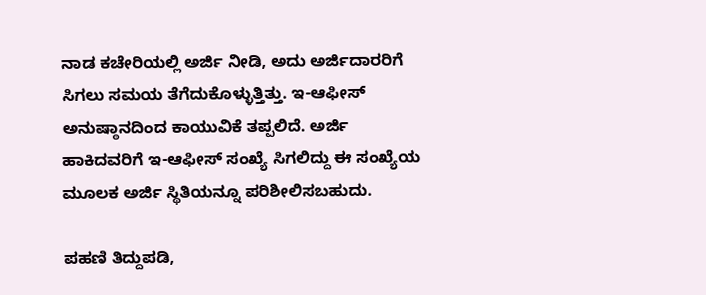ನಾಡ ಕಚೇರಿಯಲ್ಲಿ ಅರ್ಜಿ ನೀಡಿ, ಅದು ಅರ್ಜಿದಾರರಿಗೆ ಸಿಗಲು ಸಮಯ ತೆಗೆದುಕೊಳ್ಳುತ್ತಿತ್ತು. ಇ-ಆಫೀಸ್ ಅನುಷ್ಠಾನದಿಂದ ಕಾಯುವಿಕೆ ತಪ್ಪಲಿದೆ. ಅರ್ಜಿ ಹಾಕಿದವರಿಗೆ ಇ-ಆಫೀಸ್ ಸಂಖ್ಯೆ ಸಿಗಲಿದ್ದು ಈ ಸಂಖ್ಯೆಯ ಮೂಲಕ ಅರ್ಜಿ ಸ್ಥಿತಿಯನ್ನೂ ಪರಿಶೀಲಿಸಬಹುದು.

ಪಹಣಿ ತಿದ್ದುಪಡಿ,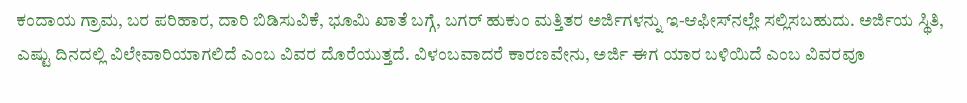ಕಂದಾಯ ಗ್ರಾಮ, ಬರ ಪರಿಹಾರ, ದಾರಿ ಬಿಡಿಸುವಿಕೆ, ಭೂಮಿ ಖಾತೆ ಬಗ್ಗೆ, ಬಗರ್‌ ಹುಕುಂ ಮತ್ತಿತರ ಅರ್ಜಿಗಳನ್ನು ಇ-ಆಫೀಸ್‌ನಲ್ಲೇ ಸಲ್ಲಿಸಬಹುದು. ಅರ್ಜಿಯ ಸ್ಥಿತಿ, ಎಷ್ಟು ದಿನದಲ್ಲಿ ವಿಲೇವಾರಿಯಾಗಲಿದೆ ಎಂಬ ವಿವರ ದೊರೆಯುತ್ತದೆ. ವಿಳಂಬವಾದರೆ ಕಾರಣವೇನು, ಅರ್ಜಿ ಈಗ ಯಾರ ಬಳಿಯಿದೆ ಎಂಬ ವಿವರವೂ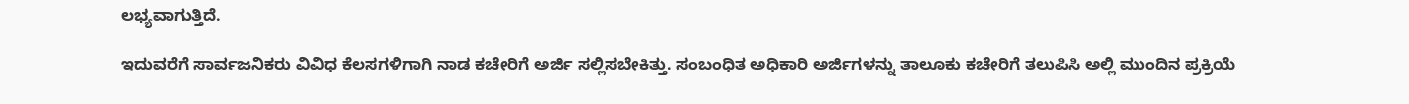ಲಭ್ಯವಾಗುತ್ತಿದೆ.

ಇದುವರೆಗೆ ಸಾರ್ವಜನಿಕರು ವಿವಿಧ ಕೆಲಸಗಳಿಗಾಗಿ ನಾಡ ಕಚೇರಿಗೆ ಅರ್ಜಿ ಸಲ್ಲಿಸಬೇಕಿತ್ತು. ಸಂಬಂಧಿತ ಅಧಿಕಾರಿ ಅರ್ಜಿಗಳನ್ನು ತಾಲೂಕು ಕಚೇರಿಗೆ ತಲುಪಿಸಿ ಅಲ್ಲಿ ಮುಂದಿನ ಪ್ರಕ್ರಿಯೆ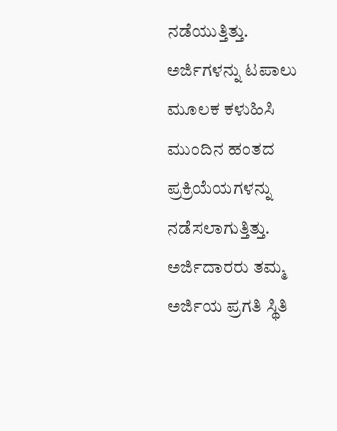ನಡೆಯುತ್ತಿತ್ತು. ಅರ್ಜಿಗಳನ್ನು ಟಪಾಲು ಮೂಲಕ ಕಳುಹಿಸಿ ಮುಂದಿನ ಹಂತದ ಪ್ರಕ್ರಿಯೆಯಗಳನ್ನು ನಡೆಸಲಾಗುತ್ತಿತ್ತು. ಅರ್ಜಿದಾರರು ತಮ್ಮ ಅರ್ಜಿಯ ಪ್ರಗತಿ ಸ್ಥಿತಿ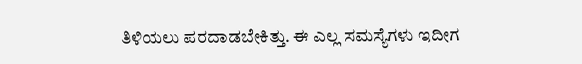ತಿಳಿಯಲು ಪರದಾಡಬೇಕಿತ್ತು. ಈ ಎಲ್ಲ ಸಮಸ್ಯೆಗಳು ಇದೀಗ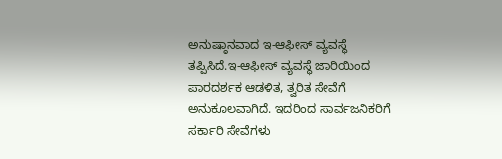ಅನುಷ್ಠಾನವಾದ ಇ-ಆಫೀಸ್ ವ್ಯವಸ್ಥೆ ತಪ್ಪಿಸಿದೆ.ಇ-ಆಫೀಸ್ ವ್ಯವಸ್ಥೆ ಜಾರಿಯಿಂದ ಪಾರದರ್ಶಕ ಆಡಳಿತ, ತ್ವರಿತ ಸೇವೆಗೆ ಅನುಕೂಲವಾಗಿದೆ. ಇದರಿಂದ ಸಾರ್ವಜನಿಕರಿಗೆ ಸರ್ಕಾರಿ ಸೇವೆಗಳು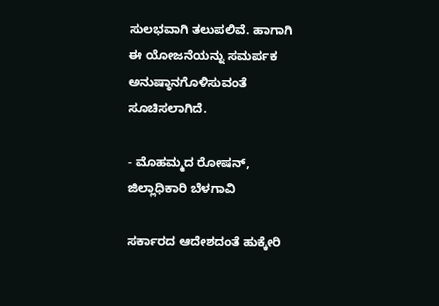ಸುಲಭವಾಗಿ ತಲುಪಲಿವೆ. ಹಾಗಾಗಿ ಈ ಯೋಜನೆಯನ್ನು ಸಮರ್ಪಕ ಅನುಷ್ಠಾನಗೊಳಿಸುವಂತೆ ಸೂಚಿಸಲಾಗಿದೆ.

- ಮೊಹಮ್ಮದ ರೋಷನ್, ಜಿಲ್ಲಾಧಿಕಾರಿ ಬೆಳಗಾವಿ

ಸರ್ಕಾರದ ಆದೇಶದಂತೆ ಹುಕ್ಕೇರಿ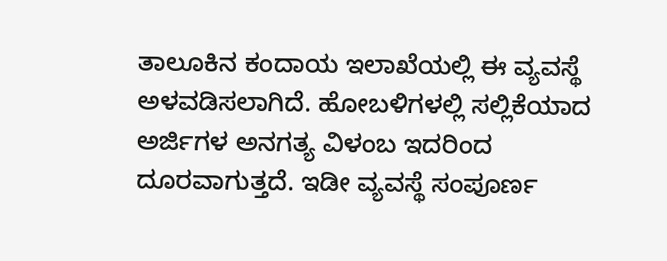ತಾಲೂಕಿನ ಕಂದಾಯ ಇಲಾಖೆಯಲ್ಲಿ ಈ ವ್ಯವಸ್ಥೆ ಅಳವಡಿಸಲಾಗಿದೆ. ಹೋಬಳಿಗಳಲ್ಲಿ ಸಲ್ಲಿಕೆಯಾದ ಅರ್ಜಿಗಳ ಅನಗತ್ಯ ವಿಳಂಬ ಇದರಿಂದ ದೂರವಾಗುತ್ತದೆ. ಇಡೀ ವ್ಯವಸ್ಥೆ ಸಂಪೂರ್ಣ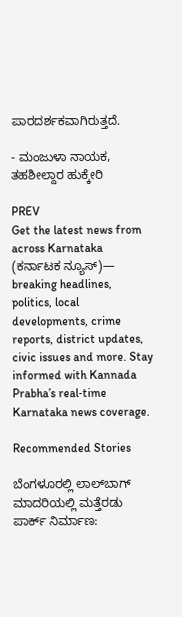ಪಾರದರ್ಶಕವಾಗಿರುತ್ತದೆ.

- ಮಂಜುಳಾ ನಾಯಕ, ತಹಶೀಲ್ದಾರ ಹುಕ್ಕೇರಿ

PREV
Get the latest news from across Karnataka (ಕರ್ನಾಟಕ ನ್ಯೂಸ್)— breaking headlines, politics, local developments, crime reports, district updates, civic issues and more. Stay informed with Kannada Prabha’s real‑time Karnataka news coverage.

Recommended Stories

ಬೆಂಗಳೂರಲ್ಲಿ ಲಾಲ್‌ಬಾಗ್‌ ಮಾದರಿಯಲ್ಲಿ ಮತ್ತೆರಡು ಪಾರ್ಕ್‌ ನಿರ್ಮಾಣ: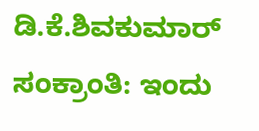ಡಿ.ಕೆ.ಶಿವಕುಮಾರ್
ಸಂಕ್ರಾಂತಿ: ಇಂದು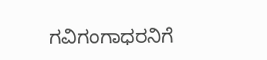ಗವಿಗಂಗಾಧರನಿಗೆ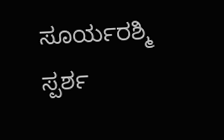ಸೂರ್ಯರಶ್ಮಿ ಸ್ಪರ್ಶ